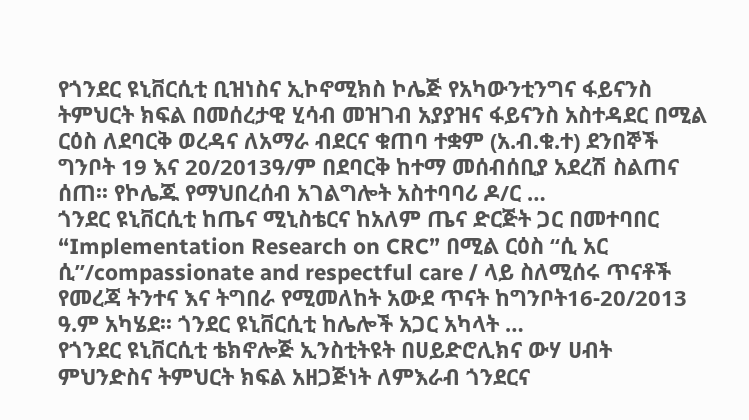የጎንደር ዩኒቨርሲቲ ቢዝነስና ኢኮኖሚክስ ኮሌጅ የአካውንቲንግና ፋይናንስ ትምህርት ክፍል በመሰረታዊ ሂሳብ መዝገብ አያያዝና ፋይናንስ አስተዳደር በሚል ርዕስ ለደባርቅ ወረዳና ለአማራ ብደርና ቁጠባ ተቋም (አ.ብ.ቁ.ተ) ደንበኞች ግንቦት 19 እና 20/2013ዓ/ም በደባርቅ ከተማ መሰብሰቢያ አደረሽ ስልጠና ሰጠ፡፡ የኮሌጁ የማህበረሰብ አገልግሎት አስተባባሪ ዶ/ር …
ጎንደር ዩኒቨርሲቲ ከጤና ሚኒስቴርና ከአለም ጤና ድርጅት ጋር በመተባበር “Implementation Research on CRC” በሚል ርዕስ “ሲ አር ሲ”/compassionate and respectful care / ላይ ስለሚሰሩ ጥናቶች የመረጃ ትንተና እና ትግበራ የሚመለከት አውደ ጥናት ከግንቦት16-20/2013 ዓ.ም አካሄደ፡፡ ጎንደር ዩኒቨርሲቲ ከሌሎች አጋር አካላት …
የጎንደር ዩኒቨርሲቲ ቴክኖሎጅ ኢንስቲትዩት በሀይድሮሊክና ውሃ ሀብት ምህንድስና ትምህርት ክፍል አዘጋጅነት ለምእራብ ጎንደርና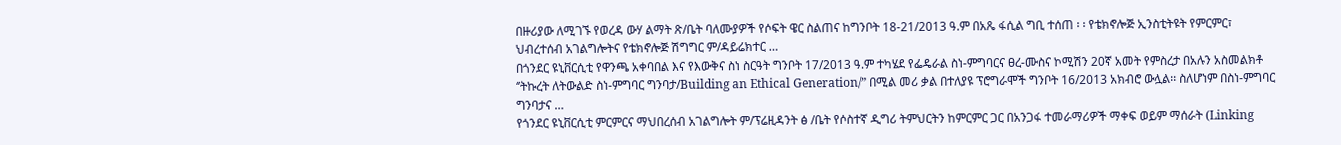በዙሪያው ለሚገኙ የወረዳ ውሃ ልማት ጽ/ቤት ባለሙያዎች የሶፍት ዌር ስልጠና ከግንቦት 18-21/2013 ዓ.ም በአጼ ፋሲል ግቢ ተሰጠ ፡ ፡ የቴክኖሎጅ ኢንስቲትዩት የምርምር፣ ህብረተሰብ አገልግሎትና የቴክኖሎጅ ሽግግር ም/ዳይሬክተር …
በጎንደር ዩኒቨርሲቲ የዋንጫ አቀባበል እና የእውቅና ስነ ስርዓት ግንቦት 17/2013 ዓ.ም ተካሄደ የፌዴራል ስነ-ምግባርና ፀረ-ሙስና ኮሚሽን 20ኛ አመት የምስረታ በአሉን አስመልክቶ ‘’ትኩረት ለትውልድ ስነ-ምግባር ግንባታ/Building an Ethical Generation/” በሚል መሪ ቃል በተለያዩ ፕሮግራሞች ግንቦት 16/2013 አክብሮ ውሏል፡፡ ስለሆነም በስነ-ምግባር ግንባታና …
የጎንደር ዩኒቨርሲቲ ምርምርና ማህበረሰብ አገልግሎት ም/ፕሬዚዳንት ፅ /ቤት የሶስተኛ ዲግሪ ትምህርትን ከምርምር ጋር በአንጋፋ ተመራማሪዎች ማቀፍ ወይም ማሰራት (Linking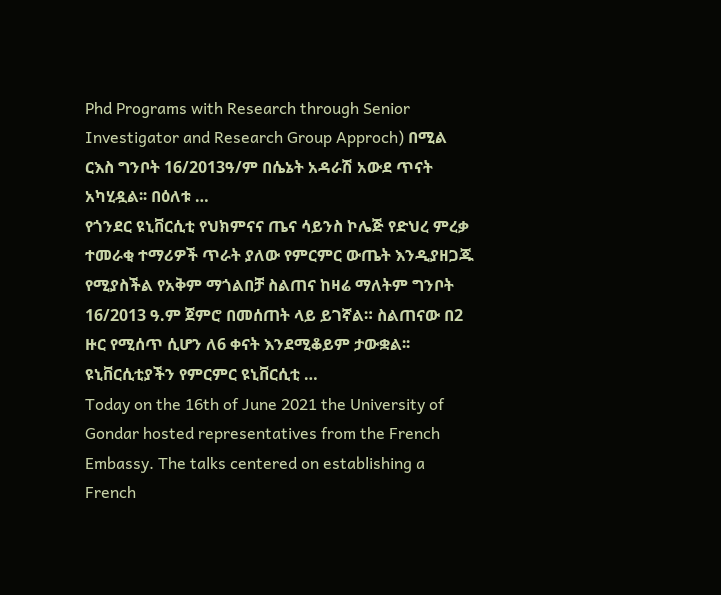Phd Programs with Research through Senior Investigator and Research Group Approch) በሚል ርእስ ግንቦት 16/2013ዓ/ም በሴኔት አዳራሽ አውደ ጥናት አካሂዷል፡፡ በዕለቱ …
የጎንደር ዩኒቨርሲቲ የህክምናና ጤና ሳይንስ ኮሌጅ የድህረ ምረቃ ተመራቂ ተማሪዎች ጥራት ያለው የምርምር ውጤት እንዲያዘጋጁ የሚያስችል የአቅም ማጎልበቻ ስልጠና ከዛሬ ማለትም ግንቦት 16/2013 ዓ.ም ጀምሮ በመሰጠት ላይ ይገኛል። ስልጠናው በ2 ዙር የሚሰጥ ሲሆን ለ6 ቀናት እንደሚቆይም ታውቋል፡፡ ዩኒቨርሲቲያችን የምርምር ዩኒቨርሲቲ …
Today on the 16th of June 2021 the University of Gondar hosted representatives from the French Embassy. The talks centered on establishing a French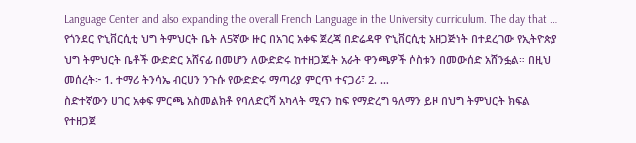Language Center and also expanding the overall French Language in the University curriculum. The day that …
የጎንደር ዮኒቨርሲቲ ህግ ትምህርት ቤት ለ5ኛው ዙር በአገር አቀፍ ጀረጃ በድሬዳዋ ዮኒቨርሲቲ አዘጋጅነት በተደረገው የኢትዮጵያ ህግ ትምህርት ቤቶች ውድድር አሸናፊ በመሆን ለውድድሩ ከተዘጋጁት አራት ዋንጫዎች ሶስቱን በመውሰድ አሸንፏል። በዚህ መሰረት፦ 1. ተማሪ ትንሳኤ ብርሀን ንጉሱ የውድድሩ ማጣሪያ ምርጥ ተናጋሪ፣ 2. …
ስድተኛውን ሀገር አቀፍ ምርጫ አስመልክቶ የባለድርሻ አካላት ሚናን ከፍ የማድረግ ዓለማን ይዞ በህግ ትምህርት ክፍል የተዘጋጀ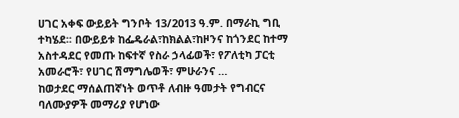ሀገር አቀፍ ውይይት ግንቦት 13/2013 ዓ.ም. በማራኪ ግቢ ተካሄደ፡፡ በውይይቱ ከፌዴራል፣ከክልል፣ከዞንና ከጎንደር ከተማ አስተዳደር የመጡ ከፍተኛ የስራ ኃላፊወች፣ የፖለቲካ ፓርቲ አመራሮች፣ የሀገር ሽማግሌወች፣ ምሁራንና …
ከወታደር ማሰልጠኛነት ወጥቶ ለብዙ ዓመታት የግብርና ባለሙያዎች መማሪያ የሆነው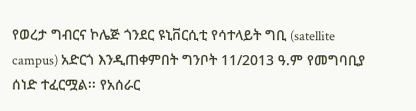የወረታ ግብርና ኮሌጅ ጎንደር ዩኒቨርሲቲ የሳተላይት ግቢ (satellite campus) አድርጎ እንዲጠቀምበት ግንቦት 11/2013 ዓ.ም የመግባቢያ ሰነድ ተፈርሟል፡፡ የአሰራር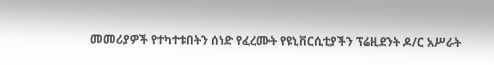መመሪያዎች የተካተቱበትን ሰነድ የፈረሙት የዩኒቨርሲቲያችን ፕሬዚደንት ዶ/ር አሥራት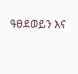ዓፀደወይን እና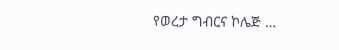የወረታ ግብርና ኮሌጅ …